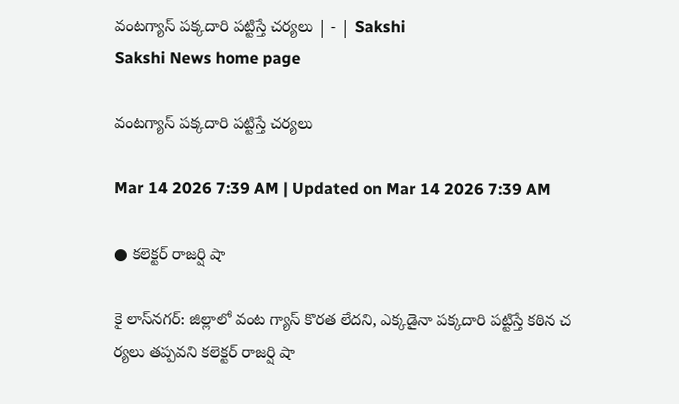వంటగ్యాస్‌ పక్కదారి పట్టిస్తే చర్యలు | - | Sakshi
Sakshi News home page

వంటగ్యాస్‌ పక్కదారి పట్టిస్తే చర్యలు

Mar 14 2026 7:39 AM | Updated on Mar 14 2026 7:39 AM

● కలెక్టర్‌ రాజర్షి షా

కై లాస్‌నగర్‌: జిల్లాలో వంట గ్యాస్‌ కొరత లేదని, ఎక్కడైనా పక్కదారి పట్టిస్తే కఠిన చ ర్యలు తప్పవని కలెక్టర్‌ రాజర్షి షా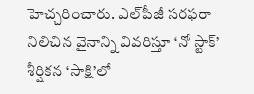హెచ్చరించారు. ఎల్‌పీజీ సరఫరా నిలిచిన వైనాన్ని వివరిస్తూ ‘నో స్టాక్‌’ శీర్షికన ‘సాక్షి’లో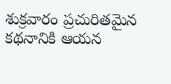శుక్రవారం ప్రచురితమైన కథనానికి ఆయన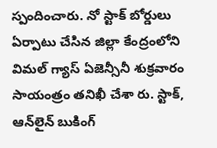స్పందించారు. నో స్టాక్‌ బోర్డులు ఏర్పాటు చేసిన జిల్లా కేంద్రంలోని విమల్‌ గ్యాస్‌ ఏజెన్సీనీ శుక్రవారం సాయంత్రం తనిఖీ చేశా రు. స్టాక్‌, ఆన్‌లైన్‌ బుకింగ్‌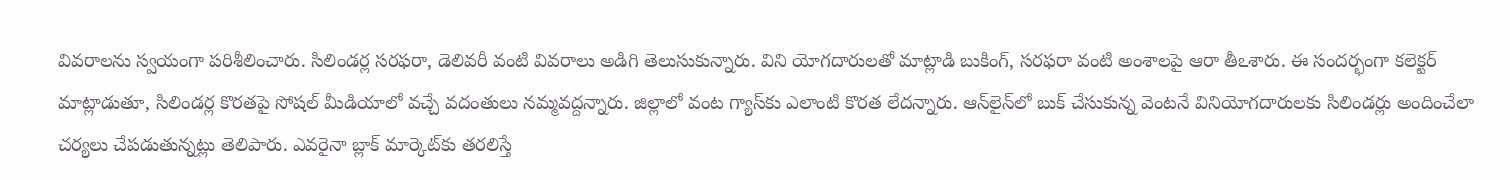వివరాలను స్వయంగా పరిశీలించారు. సిలిండర్ల సరఫరా, డెలివరీ వంటి వివరాలు అడిగి తెలుసుకున్నారు. విని యోగదారులతో మాట్లాడి బుకింగ్‌, సరఫరా వంటి అంశాలపై ఆరా తీఽశారు. ఈ సందర్భంగా కలెక్టర్‌ మాట్లాడుతూ, సిలిండర్ల కొరతపై సోషల్‌ మీడియాలో వచ్చే వదంతులు నమ్మవద్దన్నారు. జిల్లాలో వంట గ్యాస్‌కు ఎలాంటి కొరత లేదన్నారు. ఆన్‌లైన్‌లో బుక్‌ చేసుకున్న వెంటనే వినియోగదారులకు సిలిండర్లు అందించేలా చర్యలు చేపడుతున్నట్లు తెలిపారు. ఎవరైనా బ్లాక్‌ మార్కెట్‌కు తరలిస్తే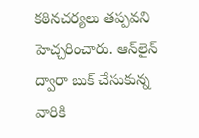కఠినచర్యలు తప్పవని హెచ్చరించారు. ఆన్‌లైన్‌ ద్వారా బుక్‌ చేసుకున్న వారికి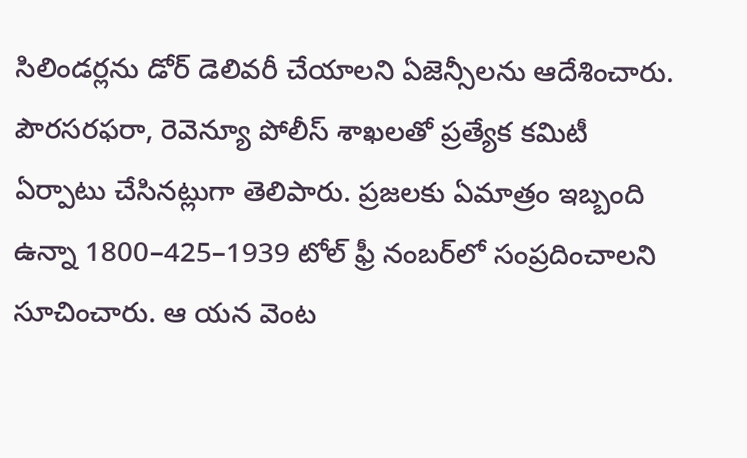సిలిండర్లను డోర్‌ డెలివరీ చేయాలని ఏజెన్సీలను ఆదేశించారు. పౌరసరఫరా, రెవెన్యూ పోలీస్‌ శాఖలతో ప్రత్యేక కమిటీ ఏర్పాటు చేసినట్లుగా తెలిపారు. ప్రజలకు ఏమాత్రం ఇబ్బంది ఉన్నా 1800–425–1939 టోల్‌ ఫ్రీ నంబర్‌లో సంప్రదించాలని సూచించారు. ఆ యన వెంట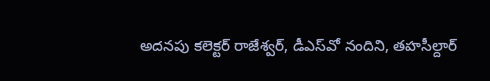అదనపు కలెక్టర్‌ రాజేశ్వర్‌, డీఎస్‌వో నందిని, తహసీల్దార్‌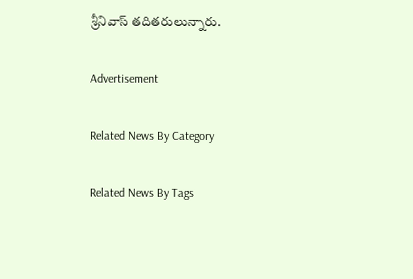శ్రీనివాస్‌ తదితరులున్నారు.

Advertisement

Related News By Category

Related News By Tags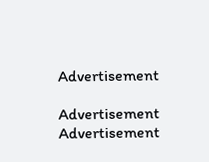Advertisement

Advertisement
Advertisement